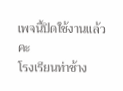เพจนี้ปิดใช้งานแล้วคะ
โรงเรียนท่าช้าง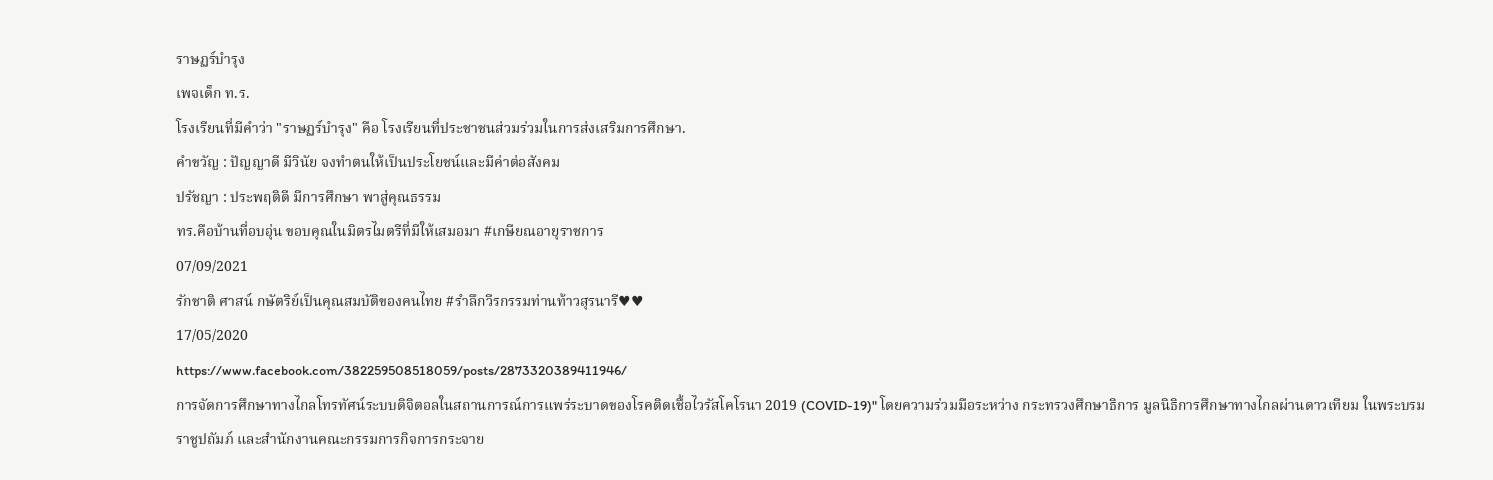ราษฏร์บำรุง
เพจเด็ก ท.ร.
โรงเรียนที่มีคำว่า "ราษฏร์บำรุง" คือ โรงเรียนที่ประชาชนส่วมร่วมในการส่งเสริมการศึกษา.
คำขวัญ : ปัญญาดี มีวินัย จงทำตนให้เป็นประโยชน์และมีค่าต่อสังคม
ปรัชญา : ประพฤติดี มีการศึกษา พาสู่คุณธรรม
ทร.คือบ้านที่อบอุ่น ขอบคุณในมิตรไมตรีที่มีให้เสมอมา #เกษียณอายุราชการ
07/09/2021
รักชาติ ศาสน์ กษัตริย์เป็นคุณสมบัติของคนไทย #รำลึกวีรกรรมท่านท้าวสุรนารี♥♥
17/05/2020
https://www.facebook.com/382259508518059/posts/2873320389411946/
การจัดการศึกษาทางไกลโทรทัศน์ระบบดิจิตอลในสถานการณ์การแพร่ระบาดของโรคติดเชื้อไวรัสโคโรนา 2019 (COVID-19)" โดยความร่วมมือระหว่าง กระทรวงศึกษาธิการ มูลนิธิการศึกษาทางไกลผ่านดาวเทียม ในพระบรมราชูปถัมภ์ และสำนักงานคณะกรรมการกิจการกระจาย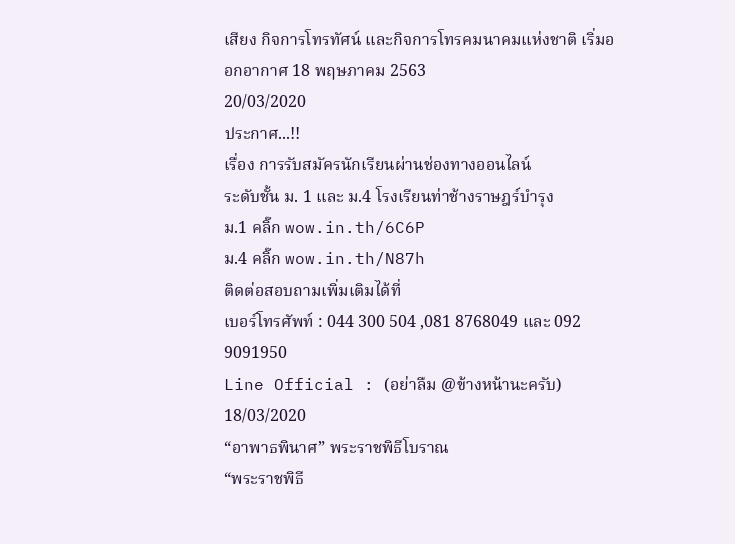เสียง กิจการโทรทัศน์ และกิจการโทรคมนาคมแห่งชาติ เริ่มออกอากาศ 18 พฤษภาคม 2563
20/03/2020
ประกาศ...!!
เรื่อง การรับสมัครนักเรียนผ่านช่องทางออนไลน์
ระดับชั้น ม. 1 และ ม.4 โรงเรียนท่าช้างราษฎร์บำรุง
ม.1 คลิ๊ก wow.in.th/6C6P
ม.4 คลิ๊ก wow.in.th/N87h
ติดต่อสอบถามเพิ่มเติมได้ที่
เบอร์โทรศัพท์ : 044 300 504 ,081 8768049 และ 092 9091950
Line Official : (อย่าลืม @ข้างหน้านะครับ)
18/03/2020
“อาพาธพินาศ” พระราชพิธีโบราณ
“พระราชพิธี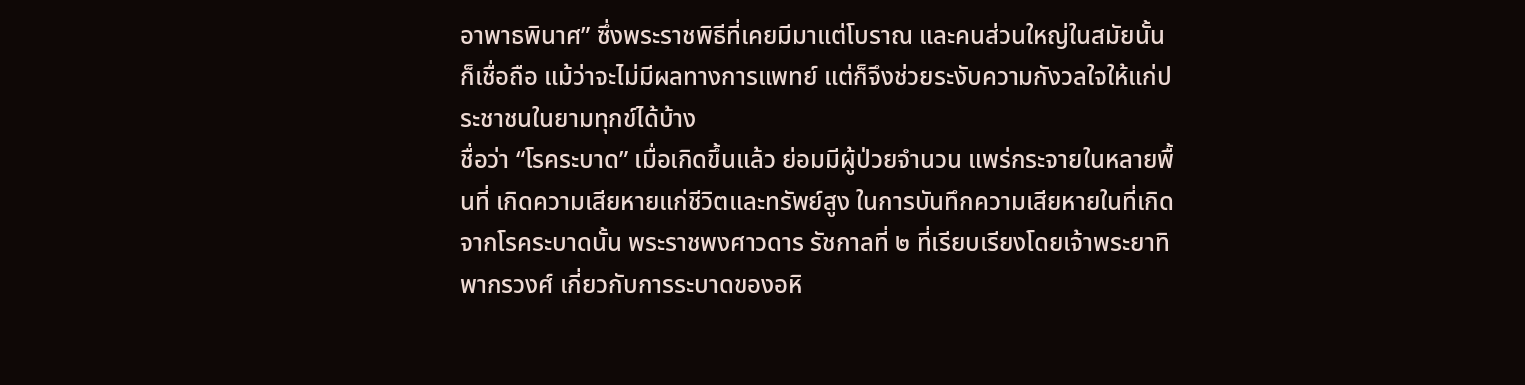อาพาธพินาศ” ซึ่งพระราชพิธีที่เคยมีมาแต่โบราณ และคนส่วนใหญ่ในสมัยนั้นก็เชื่อถือ แม้ว่าจะไม่มีผลทางการแพทย์ แต่ก็จึงช่วยระงับความกังวลใจให้แก่ประชาชนในยามทุกข์ได้บ้าง
ชื่อว่า “โรคระบาด” เมื่อเกิดขึ้นแล้ว ย่อมมีผู้ป่วยจำนวน แพร่กระจายในหลายพื้นที่ เกิดความเสียหายแก่ชีวิตและทรัพย์สูง ในการบันทึกความเสียหายในที่เกิดจากโรคระบาดนั้น พระราชพงศาวดาร รัชกาลที่ ๒ ที่เรียบเรียงโดยเจ้าพระยาทิพากรวงศ์ เกี่ยวกับการระบาดของอหิ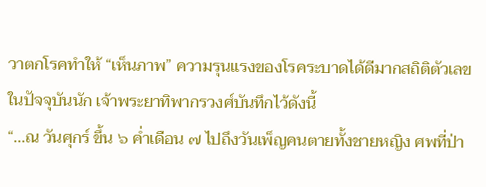วาตกโรคทำให้ “เห็นภาพ” ความรุนแรงของโรคระบาดได้ดีมากสถิติตัวเลขในปัจจุบันนัก เจ้าพระยาทิพากรวงศ์บันทึกไว้ดังนี้
“...ณ วันศุกร์ ขึ้น ๖ ค่ำเดือน ๗ ไปถึงวันเพ็ญคนตายทั้งชายหญิง ศพที่ป่า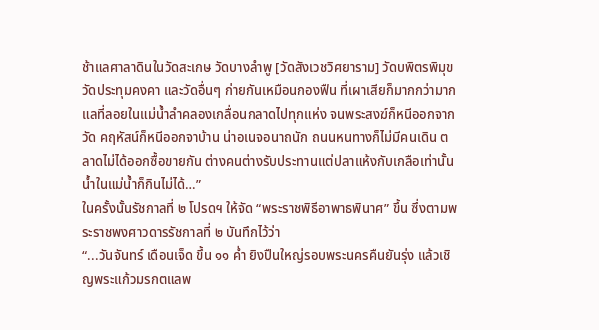ช้าแลศาลาดินในวัดสะเกษ วัดบางลำพู [วัดสังเวชวิศยาราม] วัดบพิตรพิมุข วัดประทุมคงคา และวัดอื่นๆ ก่ายกันเหมือนกองฟืน ที่เผาเสียก็มากกว่ามาก แลที่ลอยในแม่น้ำลำคลองเกลื่อนกลาดไปทุกแห่ง จนพระสงฆ์ก็หนีออกจากวัด คฤหัสน์ก็หนีออกจาบ้าน น่าอเนจอนาถนัก ถนนหนทางก็ไม่มีคนเดิน ตลาดไม่ได้ออกซื้อขายกัน ต่างคนต่างรับประทานแต่ปลาแห้งกับเกลือเท่านั้น น้ำในแม่น้ำก็กินไม่ได้…”
ในครั้งนั้นรัชกาลที่ ๒ โปรดฯ ให้จัด “พระราชพิธีอาพาธพินาศ” ขึ้น ซึ่งตามพระราชพงศาวดารรัชกาลที่ ๒ บันทึกไว้ว่า
“...วันจันทร์ เดือนเจ็ด ขึ้น ๑๑ ค่ำ ยิงปืนใหญ่รอบพระนครคืนยันรุ่ง แล้วเชิญพระแก้วมรกตแลพ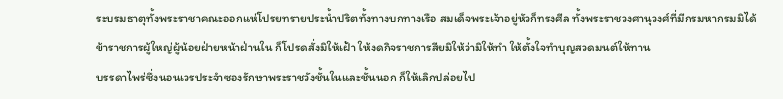ระบรมธาตุทั้งพระราชาคณะออกแห่โปรยทรายประน้ำปริตทั้งทางบกทางเรือ สมเด็จพระเจ้าอยู่หัวก็ทรงศีล ทั้งพระราชวงศานุวงศ์ที่มีกรมหากรมมิได้ ข้าราชการผู้ใหญ่ผู้น้อยฝ่ายหน้าฝ่านใน ก็โปรดสั่งมิให้เฝ้า ให้งดกิจราชการสียมิให้ว่ามิให้ทำ ให้ตั้งใจทำบุญสวดมนต์ให้ทาน
บรรดาไพร่ซึ่งนอนเวรประจำซองรักษาพระราชวังชั้นในและชั้นนอก ก็ให้เลิกปล่อยไป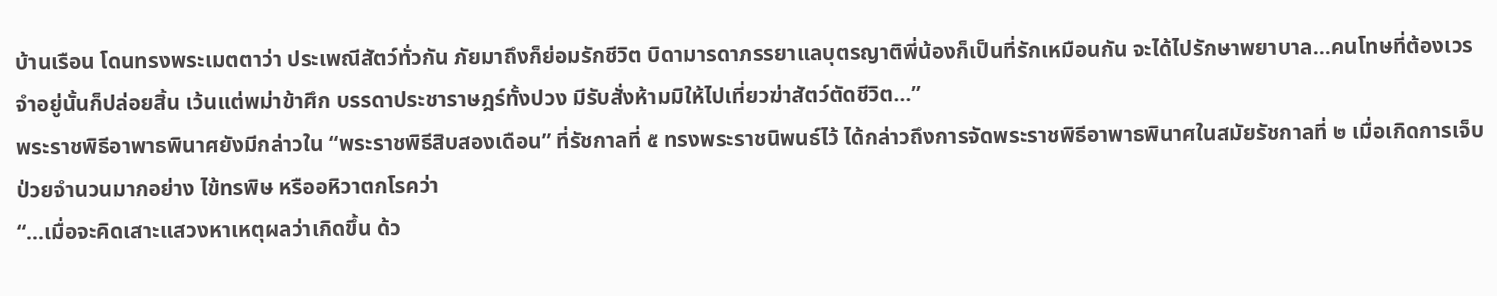บ้านเรือน โดนทรงพระเมตตาว่า ประเพณีสัตว์ทั่วกัน ภัยมาถึงก็ย่อมรักชีวิต บิดามารดาภรรยาแลบุตรญาติพี่น้องก็เป็นที่รักเหมือนกัน จะได้ไปรักษาพยาบาล…คนโทษที่ต้องเวรจำอยู่นั้นก็ปล่อยสิ้น เว้นแต่พม่าข้าศึก บรรดาประชาราษฎร์ทั้งปวง มีรับสั่งห้ามมิให้ไปเที่ยวฆ่าสัตว์ตัดชีวิต...”
พระราชพิธีอาพาธพินาศยังมีกล่าวใน “พระราชพิธีสิบสองเดือน” ที่รัชกาลที่ ๕ ทรงพระราชนิพนธ์ไว้ ได้กล่าวถึงการจัดพระราชพิธีอาพาธพินาศในสมัยรัชกาลที่ ๒ เมื่อเกิดการเจ็บป่วยจำนวนมากอย่าง ไข้ทรพิษ หรืออหิวาตกโรคว่า
“...เมื่อจะคิดเสาะแสวงหาเหตุผลว่าเกิดขึ้น ด้ว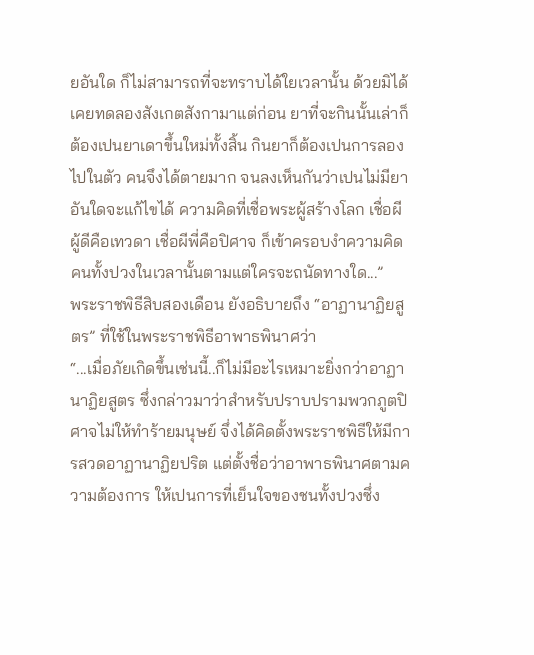ยอันใด ก็ไม่สามารถที่จะทราบได้ใยเวลานั้น ด้วยมิได้เคยทดลองสังเกตสังกามาแต่ก่อน ยาที่จะกินนั้นเล่าก็ต้องเปนยาเดาขึ้นใหม่ทั้งสิ้น กินยาก็ต้องเปนการลองไปในตัว คนจึงได้ตายมาก จนลงเห็นกันว่าเปนไม่มียาอันใดจะแก้ไขได้ ความคิดที่เชื่อพระผู้สร้างโลก เชื่อผีผู้ดีคือเทวดา เชื่อผีพี่คือปิศาจ ก็เข้าครอบงำความคิดคนทั้งปวงในเวลานั้นตามแต่ใครจะถนัดทางใด...”
พระราชพิธีสิบสองเดือน ยังอธิบายถึง “อาฏานาฏิยสูตร” ที่ใช้ในพระราชพิธีอาพาธพินาศว่า
“...เมื่อภัยเกิดขึ้นเช่นนี้..ก็ไม่มีอะไรเหมาะยิ่งกว่าอาฏานาฏิยสูตร ซึ่งกล่าวมาว่าสำหรับปราบปรามพวกภูตปิศาจไม่ให้ทำร้ายมนุษย์ จึ่งได้คิดตั้งพระราชพิธีให้มีการสวดอาฏานาฏิยปริต แต่ตั้งชื่อว่าอาพาธพินาศตามความต้องการ ให้เปนการที่เย็นใจของชนทั้งปวงซึ่ง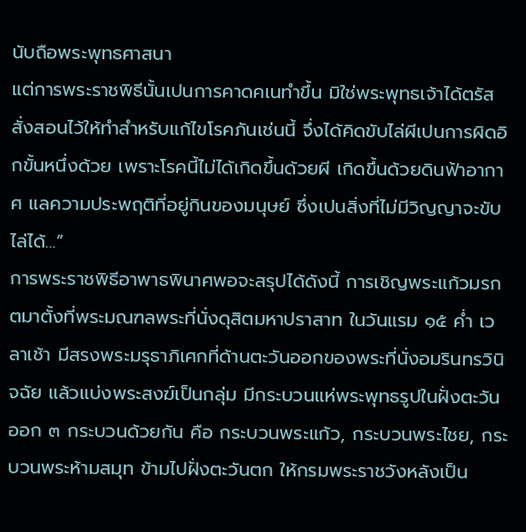นับถือพระพุทธศาสนา
แต่การพระราชพิธีนั้นเปนการคาดคเนทำขึ้น มิใช่พระพุทธเจ้าได้ตรัสสั่งสอนไว้ให้ทำสำหรับแก้ไขโรคภันเช่นนี้ จึ่งได้คิดขับไล่ผีเปนการผิดอิกขั้นหนึ่งด้วย เพราะโรคนี้ไม่ได้เกิดขึ้นด้วยผี เกิดขึ้นด้วยดินฟ้าอากาศ แลความประพฤติที่อยู่กินของมนุษย์ ซึ่งเปนสิ่งที่ไม่มีวิญญาจะขับไล่ได้…”
การพระราชพิธีอาพาธพินาศพอจะสรุปได้ดังนี้ การเชิญพระแก้วมรกตมาตั้งที่พระมณฑลพระที่นั่งดุสิตมหาปราสาท ในวันแรม ๑๕ ค่ำ เวลาเช้า มีสรงพระมรุธาภิเศกที่ด้านตะวันออกของพระที่นั่งอมรินทรวินิจฉัย แล้วแบ่งพระสงฆ์เป็นกลุ่ม มีกระบวนแห่พระพุทธรูปในฝั่งตะวันออก ๓ กระบวนด้วยกัน คือ กระบวนพระแก้ว, กระบวนพระไชย, กระบวนพระห้ามสมุท ข้ามไปฝั่งตะวันตก ให้กรมพระราชวังหลังเป็น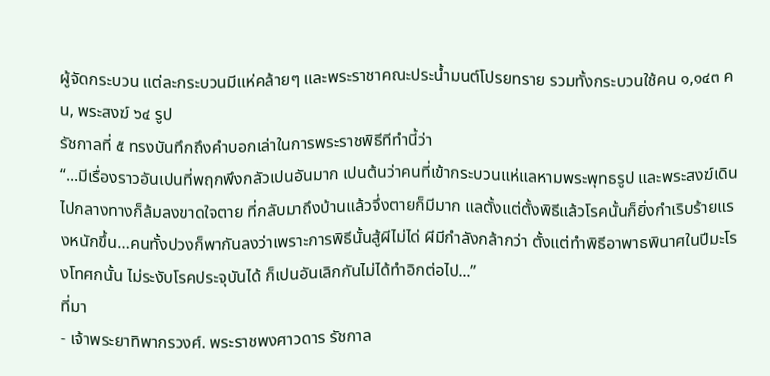ผู้จัดกระบวน แต่ละกระบวนมีแห่คล้ายๆ และพระราชาคณะประน้ำมนต์โปรยทราย รวมทั้งกระบวนใช้คน ๑,๑๔๓ คน, พระสงฆ์ ๖๔ รูป
รัชกาลที่ ๕ ทรงบันทึกถึงคำบอกเล่าในการพระราชพิธีทีทำนี้ว่า
“...มีเรื่องราวอันเปนที่พฤกพึงกลัวเปนอันมาก เปนต้นว่าคนที่เข้ากระบวนแห่แลหามพระพุทธรูป และพระสงฆ์เดินไปกลางทางก็ล้มลงขาดใจตาย ที่กลับมาถึงบ้านแล้วจึ่งตายก็มีมาก แลตั้งแต่ตั้งพิธีแล้วโรคนั้นก็ยิ่งกำเริบร้ายแรงหนักขึ้น…คนทั้งปวงก็พากันลงว่าเพราะการพิธีนั้นสู้ผีไม่ได่ ผีมีกำลังกล้ากว่า ตั้งแต่ทำพิธีอาพาธพินาศในปีมะโรงโทศกนั้น ไม่ระงับโรคประจุบันได้ ก็เปนอันเลิกกันไม่ได้ทำอิกต่อไป...”
ที่มา
- เจ้าพระยาทิพากรวงศ์. พระราชพงศาวดาร รัชกาล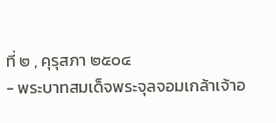ที่ ๒ , คุรุสภา ๒๕๐๔
- พระบาทสมเด็จพระจุลจอมเกล้าเจ้าอ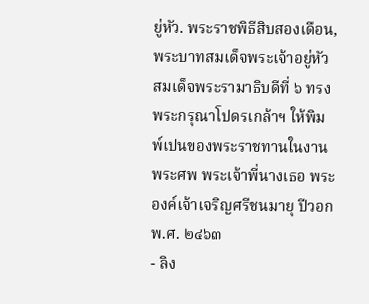ยู่หัว. พระราชพิธีสิบสองเดือน, พระบาทสมเด็จพระเจ้าอยู่หัว สมเด็จพระรามาธิบดีที่ ๖ ทรงพระกรุณาโปดรเกล้าฯ ให้พิมพ์เปนของพระราชทานในงานพระศพ พระเจ้าพี่นางเธอ พระองค์เจ้าเจริญศรีชนมายุ ปีวอก พ.ศ. ๒๔๖๓
- ลิง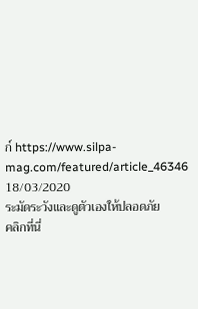ก์ https://www.silpa-mag.com/featured/article_46346
18/03/2020
ระมัดระวังและดูตัวเองให้ปลอดภัย
คลิกที่นี่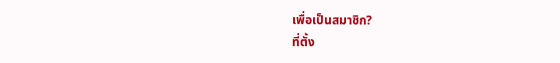เพื่อเป็นสมาชิก?
ที่ตั้ง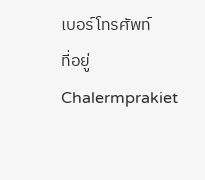เบอร์โทรศัพท์
ที่อยู่
Chalermprakiet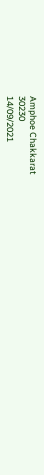Amphoe Chakkarat
30230
14/09/2021